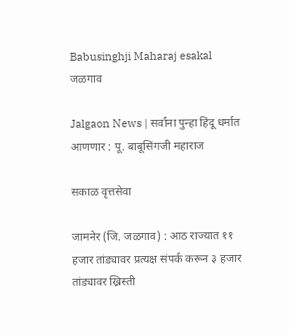Babusinghji Maharaj esakal
जळगाव

Jalgaon News | सर्वांना पुन्हा हिंदू धर्मात आणणार : पू. बाबूसिंगजी महाराज

सकाळ वृत्तसेवा

जामनेर (जि. जळगाव) : आठ राज्यात ११ हजार तांड्यावर प्रत्यक्ष संपर्क करून ३ हजार तांड्यावर ख्रिस्ती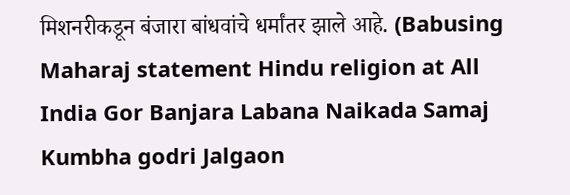मिशनरीकडून बंजारा बांधवांचे धर्मांतर झाले आहे. (Babusing Maharaj statement Hindu religion at All India Gor Banjara Labana Naikada Samaj Kumbha godri Jalgaon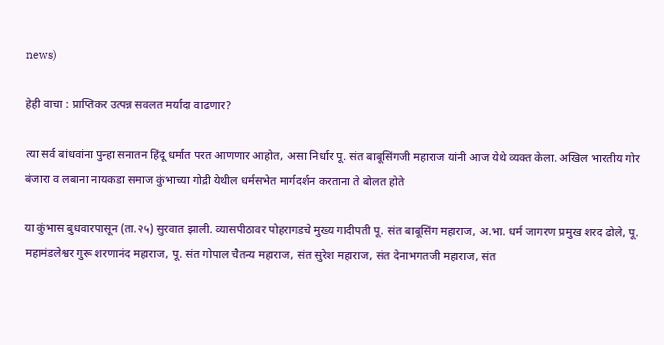news)

हेही वाचा : प्राप्तिकर उत्पन्न सवलत मर्यादा वाढणार?

त्या सर्व बांधवांना पुन्हा सनातन हिंदू धर्मात परत आणणार आहोत, असा निर्धार पू. संत बाबूसिंगजी महाराज यांनी आज येथे व्यक्त केला. अखिल भारतीय गोर बंजारा व लबाना नायकडा समाज कुंभाच्या गोद्री येथील धर्मसभेत मार्गदर्शन करताना ते बोलत होते

या कुंभास बुधवारपासून (ता.२५) सुरवात झाली. व्यासपीठावर पोहरागडचे मुख्य गादीपती पू. संत बाबूसिंग महाराज, अ.भा. धर्म जागरण प्रमुख शरद ढोले, पू. महामंडलेश्वर गुरू शरणानंद महाराज, पू. संत गोपाल चैतन्य महाराज, संत सुरेश महाराज, संत देनाभगतजी महाराज, संत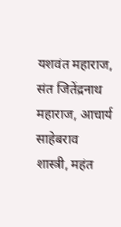यशवंत महाराज, संत जितेंद्रनाथ महाराज, आचार्य साहेबराव शास्त्री, महंत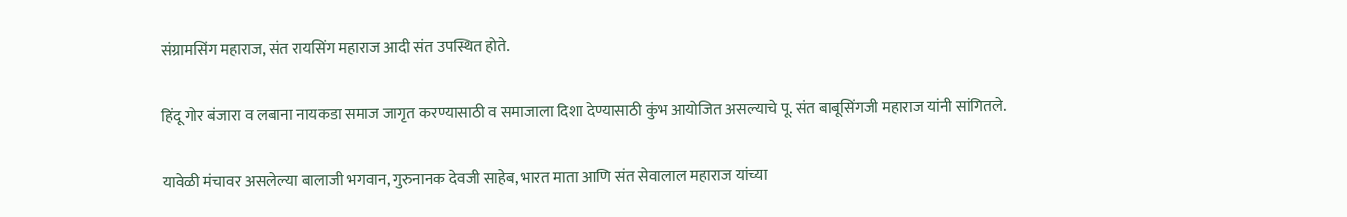संग्रामसिंग महाराज, संत रायसिंग महाराज आदी संत उपस्थित होते.

हिंदू गोर बंजारा व लबाना नायकडा समाज जागृत करण्यासाठी व समाजाला दिशा देण्यासाठी कुंभ आयोजित असल्याचे पू. संत बाबूसिंगजी महाराज यांनी सांगितले.

यावेळी मंचावर असलेल्या बालाजी भगवान, गुरुनानक देवजी साहेब, भारत माता आणि संत सेवालाल महाराज यांच्या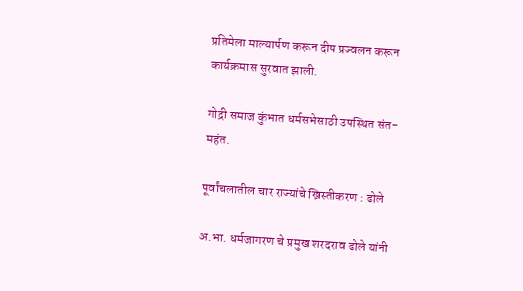प्रतिमेला माल्यार्पण करून दीप प्रज्वलन करून कार्यक्रमास सुरवात झाली.

गोद्री समाज कुंभात धर्मसभेसाठी उपस्थित संत- महंत.

पूर्वांचलातील चार राज्यांचे ख्रिस्तीकरण : ढोले

अ.भा. धर्मजागरण चे प्रमुख शरदराव ढोले यांनी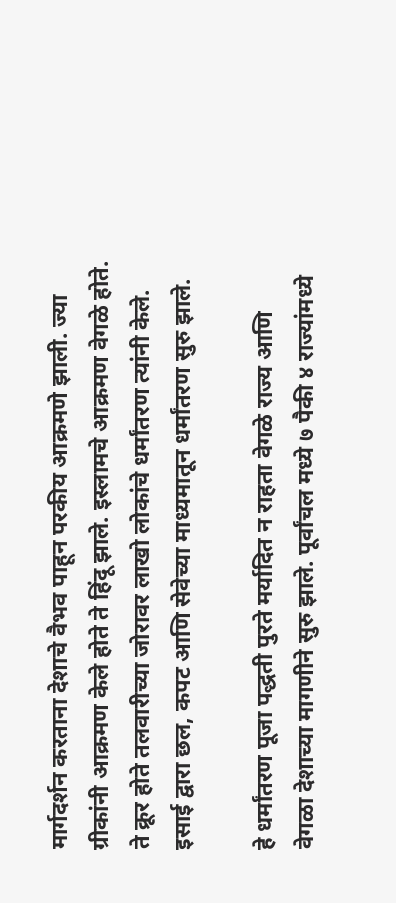मार्गदर्शन करताना देशाचे वैभव पाहून परकीय आक्रमणे झाली. ज्या ग्रीकांनी आक्रमण केले होते ते हिंदू झाले. इस्लामचे आक्रमण वेगळे होते. ते क्रूर होते तलवारीच्या जोरावर लाखो लोकांचे धर्मांतरण त्यांनी केले. इसाई द्वारा छल, कपट आणि सेवेच्या माध्यमातून धर्मांतरण सुरु झाले.

हे धर्मांतरण पूजा पद्धती पुरते मर्यादित न राहता वेगळे राज्य आणि वेगळा देशाच्या मागणीने सुरु झाले. पूर्वांचल मध्ये ७ पैकी ४ राज्यांमध्ये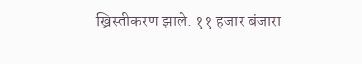ख्रिस्तीकरण झाले. ११ हजार बंजारा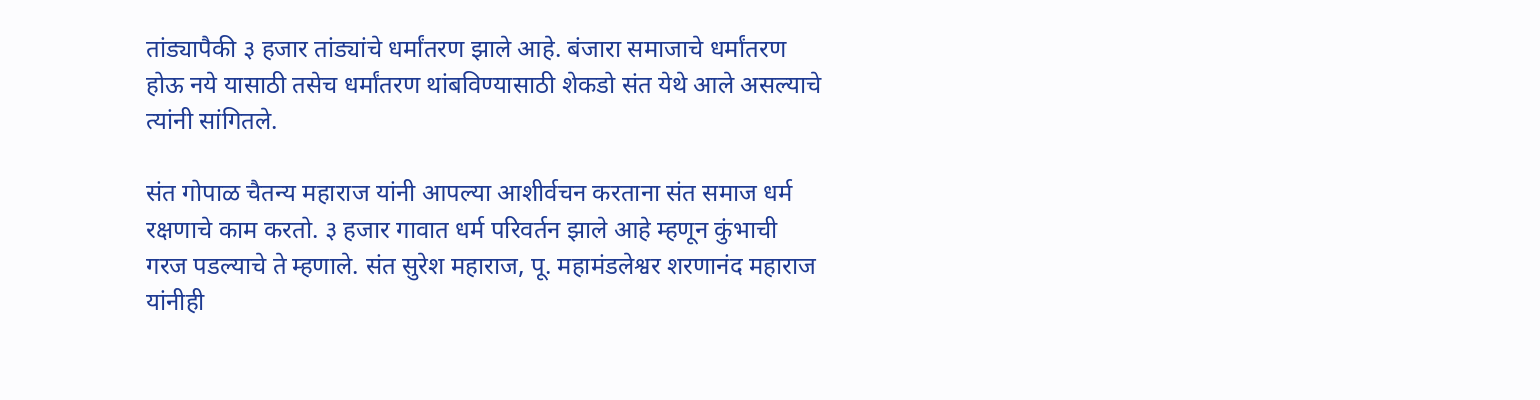तांड्यापैकी ३ हजार तांड्यांचे धर्मांतरण झाले आहे. बंजारा समाजाचे धर्मांतरण होऊ नये यासाठी तसेच धर्मांतरण थांबविण्यासाठी शेकडो संत येथे आले असल्याचे त्यांनी सांगितले.

संत गोपाळ चैतन्य महाराज यांनी आपल्या आशीर्वचन करताना संत समाज धर्म रक्षणाचे काम करतो. ३ हजार गावात धर्म परिवर्तन झाले आहे म्हणून कुंभाची गरज पडल्याचे ते म्हणाले. संत सुरेश महाराज, पू. महामंडलेश्वर शरणानंद महाराज यांनीही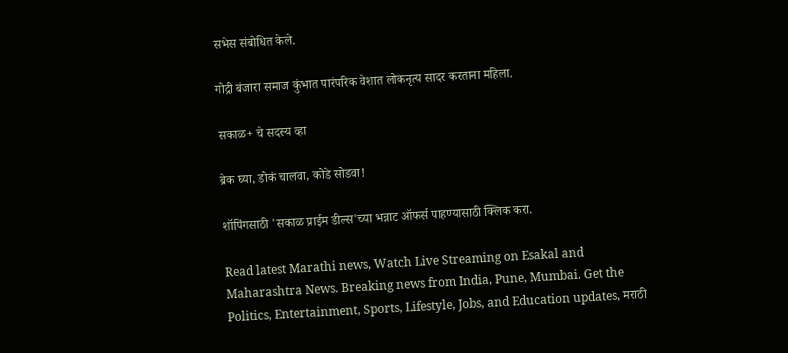सभेस संबोधित केले.

गोद्री बंजारा समाज कुंभात पारंपरिक वेशात लोकनृत्य सादर करताना महिला.

सकाळ+ चे सदस्य व्हा

ब्रेक घ्या, डोकं चालवा, कोडे सोडवा!

शॉपिंगसाठी 'सकाळ प्राईम डील्स'च्या भन्नाट ऑफर्स पाहण्यासाठी क्लिक करा.

Read latest Marathi news, Watch Live Streaming on Esakal and Maharashtra News. Breaking news from India, Pune, Mumbai. Get the Politics, Entertainment, Sports, Lifestyle, Jobs, and Education updates, मराठी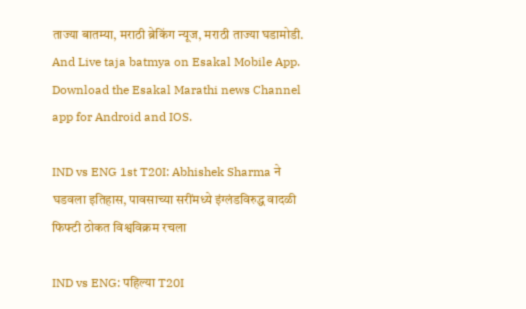ताज्या बातम्या, मराठी ब्रेकिंग न्यूज, मराठी ताज्या घडामोडी. And Live taja batmya on Esakal Mobile App. Download the Esakal Marathi news Channel app for Android and IOS.

IND vs ENG 1st T20I: Abhishek Sharma ने घडवला इतिहास, पावसाच्या सरींमध्ये इंग्लंडविरुद्ध वादळी फिफ्टी ठोकत विश्वविक्रम रचला

IND vs ENG: पहिल्या T20I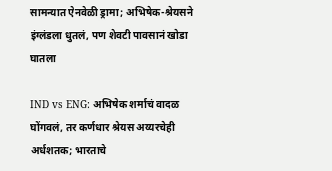सामन्यात ऐनवेळी ड्रामा; अभिषेक-श्रेयसने इंग्लंडला धुतलं, पण शेवटी पावसानं खोडा घातला

IND vs ENG: अभिषेक शर्माचं वादळ घोंगवलं, तर कर्णधार श्रेयस अय्यरचेही अर्धशतक; भारताचे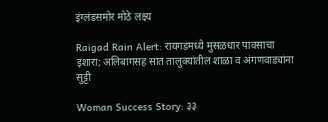इंग्लंडसमोर मोठे लक्ष्य

Raigad Rain Alert: रायगडमध्ये मुसळधार पावसाचा इशारा; अलिबागसह सात तालुक्यांतील शाळा व अंगणवाड्यांना सुट्टी

Woman Success Story: ३३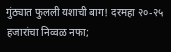गुंठ्यात फुलली यशाची बाग! दरमहा २०-२५ हजारांचा निव्वळ नफा;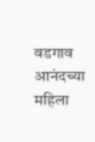वडगाव आनंदच्या महिला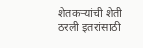शेतकऱ्यांची शेती ठरली इतरांसाठी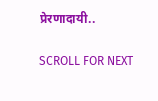प्रेरणादायी..

SCROLL FOR NEXT